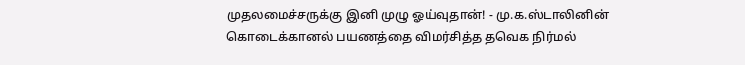முதலமைச்சருக்கு இனி முழு ஓய்வுதான்! - மு.க.ஸ்டாலினின் கொடைக்கானல் பயணத்தை விமர்சித்த தவெக நிர்மல்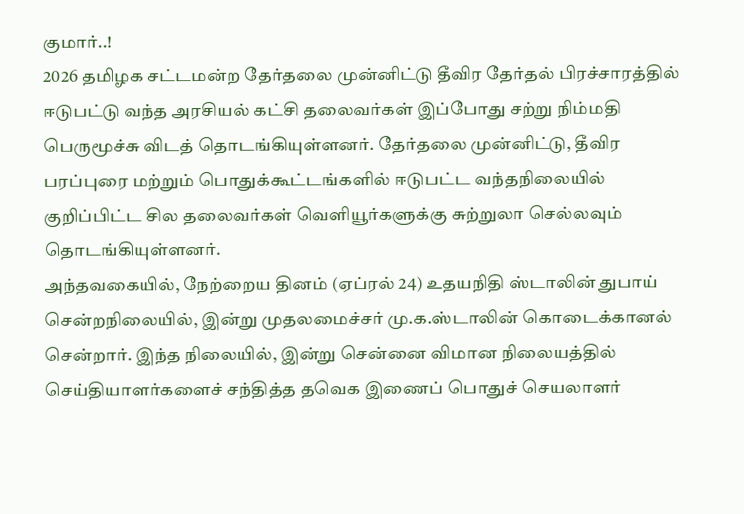குமார்..!
2026 தமிழக சட்டமன்ற தேர்தலை முன்னிட்டு தீவிர தேர்தல் பிரச்சாரத்தில் ஈடுபட்டு வந்த அரசியல் கட்சி தலைவர்கள் இப்போது சற்று நிம்மதி பெருமூச்சு விடத் தொடங்கியுள்ளனர். தேர்தலை முன்னிட்டு, தீவிர பரப்புரை மற்றும் பொதுக்கூட்டங்களில் ஈடுபட்ட வந்தநிலையில் குறிப்பிட்ட சில தலைவர்கள் வெளியூர்களுக்கு சுற்றுலா செல்லவும் தொடங்கியுள்ளனர்.
அந்தவகையில், நேற்றைய தினம் (ஏப்ரல் 24) உதயநிதி ஸ்டாலின் துபாய் சென்றநிலையில், இன்று முதலமைச்சர் மு.க.ஸ்டாலின் கொடைக்கானல் சென்றார். இந்த நிலையில், இன்று சென்னை விமான நிலையத்தில் செய்தியாளர்களைச் சந்தித்த தவெக இணைப் பொதுச் செயலாளர்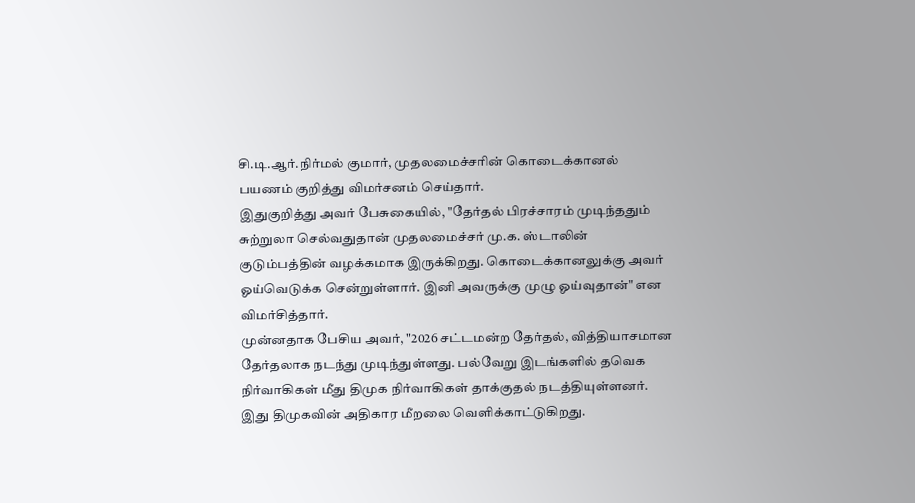சி.டி.ஆர்.நிர்மல் குமார், முதலமைச்சரின் கொடைக்கானல் பயணம் குறித்து விமர்சனம் செய்தார்.
இதுகுறித்து அவர் பேசுகையில், "தேர்தல் பிரச்சாரம் முடிந்ததும் சுற்றுலா செல்வதுதான் முதலமைச்சர் மு.க. ஸ்டாலின் குடும்பத்தின் வழக்கமாக இருக்கிறது. கொடைக்கானலுக்கு அவர் ஓய்வெடுக்க சென்றுள்ளார். இனி அவருக்கு முழு ஓய்வுதான்" என விமர்சித்தார்.
முன்னதாக பேசிய அவர், "2026 சட்டமன்ற தேர்தல், வித்தியாசமான தேர்தலாக நடந்து முடிந்துள்ளது. பல்வேறு இடங்களில் தவெக நிர்வாகிகள் மீது திமுக நிர்வாகிகள் தாக்குதல் நடத்தியுள்ளனர். இது திமுகவின் அதிகார மீறலை வெளிக்காட்டுகிறது.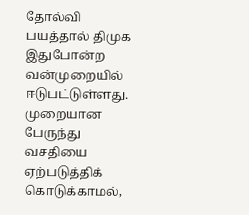தோல்வி பயத்தால் திமுக இதுபோன்ற வன்முறையில் ஈடுபட்டுள்ளது.
முறையான பேருந்து வசதியை ஏற்படுத்திக் கொடுக்காமல்,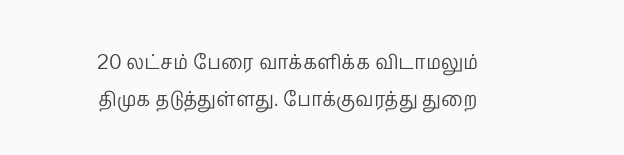20 லட்சம் பேரை வாக்களிக்க விடாமலும் திமுக தடுத்துள்ளது. போக்குவரத்து துறை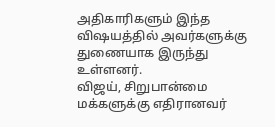அதிகாரிகளும் இந்த விஷயத்தில் அவர்களுக்கு துணையாக இருந்து உள்ளனர்.
விஜய், சிறுபான்மை மக்களுக்கு எதிரானவர்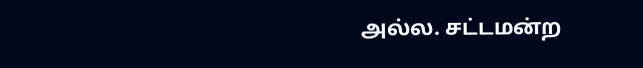அல்ல. சட்டமன்ற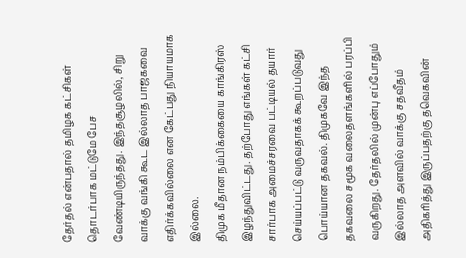தேர்தல் என்பதால் தமிழக கட்சிகள் தொடர்பாக மட்டுமே பேச வேண்டியிருந்தது. இந்தசூழலில், சிறு வாக்கு வங்கி கூட இல்லாத பாஜகவை எதிர்க்கவில்லை என கேட்பது நியாயமாக இல்லை.
திமுக மீதான நம்பிக்கையை காங்கிரஸ் இழந்துவிட்டது. தற்போது எங்கள் கட்சி சார்பாக அமைச்சரவை பட்டியல் தயார் செய்யப்பட்டு வருவதாகக் கூறப்படுவது பொய்யான தகவல். திமுகவே இந்த தகவலை சமூக வலைதளங்களில் பரப்பி வருகிறது. தேர்தலில் முன்பு எப்போதும் இல்லாத அளவில் வாக்கு சதவீதம் அதிகரித்து இருப்பதற்கு தவெகவின்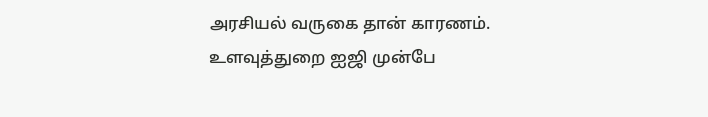அரசியல் வருகை தான் காரணம். உளவுத்துறை ஐஜி முன்பே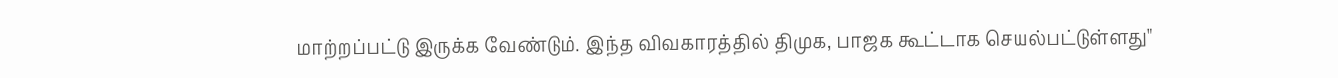மாற்றப்பட்டு இருக்க வேண்டும். இந்த விவகாரத்தில் திமுக, பாஜக கூட்டாக செயல்பட்டுள்ளது"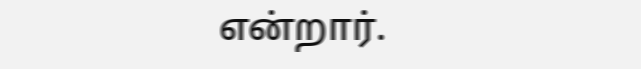என்றார்.